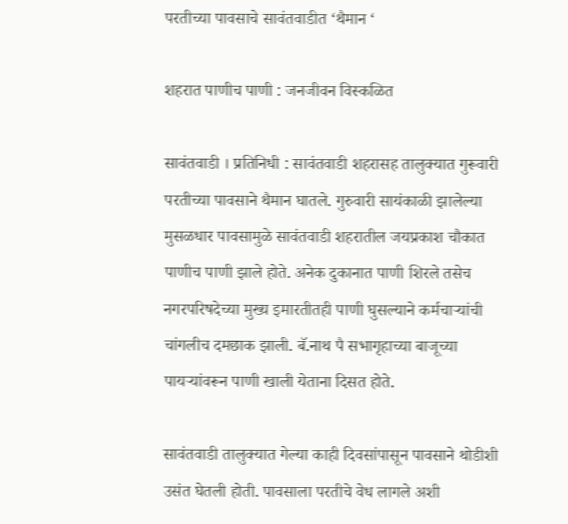परतीच्या पावसाचे सावंतवाडीत ‘थैमान ‘

शहरात पाणीच पाणी : जनजीवन विस्कळित

सावंतवाडी । प्रतिनिधी : सावंतवाडी शहरासह तालुक्यात गुरूवारी परतीच्या पावसाने थैमान घातले. गुरुवारी सायंकाळी झालेल्या मुसळधार पावसामुळे सावंतवाडी शहरातील जयप्रकाश चौकात पाणीच पाणी झाले होते. अनेक दुकानात पाणी शिरले तसेच नगरपरिषदेच्या मुख्य इमारतीतही पाणी घुसल्याने कर्मचाऱ्यांची चांगलीच दमछाक झाली. बॅ.नाथ पै सभागृहाच्या बाजूच्या पायर्‍यांवरून पाणी खाली येताना दिसत होते.

सावंतवाडी तालुक्यात गेल्या काही दिवसांपासून पावसाने थोडीशी उसंत घेतली होती. पावसाला परतीचे वेध लागले अशी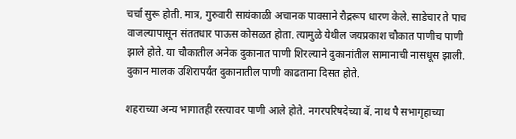चर्चा सुरू होती. मात्र, गुरुवारी सायंकाळी अचानक पावसाने रौद्ररूप धारण केले. साडेचार ते पाच वाजल्यापासून संततधार पाऊस कोसळत होता. त्यामुळे येथील जयप्रकाश चौकात पाणीच पाणी झाले होते. या चौकातील अनेक दुकानात पाणी शिरल्याने दुकानांतील सामानाची नासधूस झाली. दुकान मालक उशिरापर्यंत दुकानातील पाणी काढताना दिसत होते.

शहराच्या अन्य भागातही रस्त्यावर पाणी आले होते. नगरपरिषदेच्या बॅ. नाथ पै सभागृहाच्या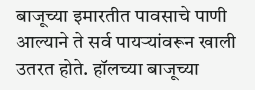बाजूच्या इमारतीत पावसाचे पाणी आल्याने ते सर्व पायऱ्यांवरून खाली उतरत होते. हॉलच्या बाजूच्या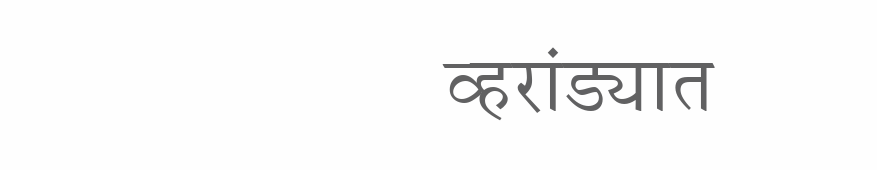व्हरांड्यात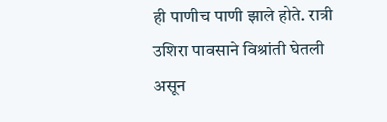ही पाणीच पाणी झाले होते. रात्री उशिरा पावसाने विश्रांती घेतली असून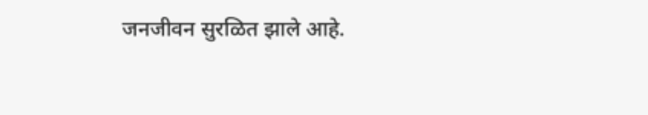जनजीवन सुरळित झाले आहे.